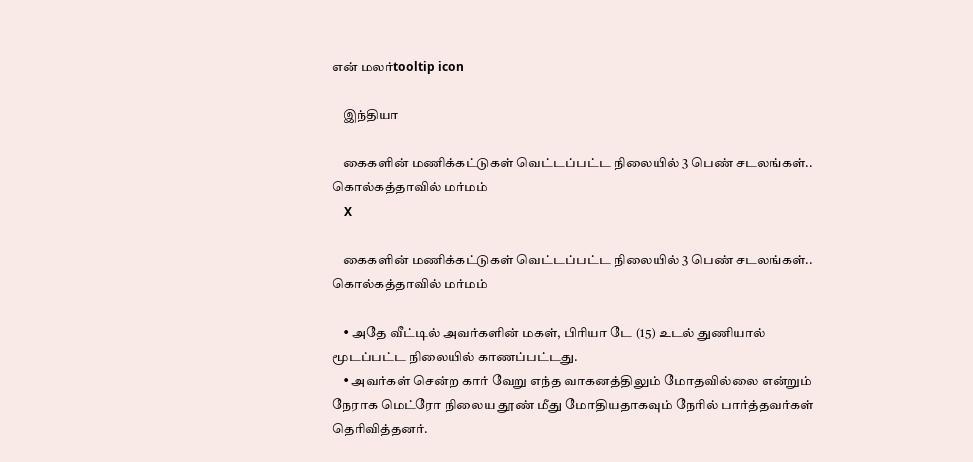என் மலர்tooltip icon

    இந்தியா

    கைகளின் மணிக்கட்டுகள் வெட்டப்பட்ட நிலையில் 3 பெண் சடலங்கள்.. கொல்கத்தாவில் மர்மம்
    X

    கைகளின் மணிக்கட்டுகள் வெட்டப்பட்ட நிலையில் 3 பெண் சடலங்கள்.. கொல்கத்தாவில் மர்மம்

    • அதே வீட்டில் அவர்களின் மகள், பிரியா டே (15) உடல் துணியால் மூடப்பட்ட நிலையில் காணப்பட்டது.
    • அவர்கள் சென்ற கார் வேறு எந்த வாகனத்திலும் மோதவில்லை என்றும் நேராக மெட்ரோ நிலைய தூண் மீது மோதியதாகவும் நேரில் பார்த்தவர்கள் தெரிவித்தனர்.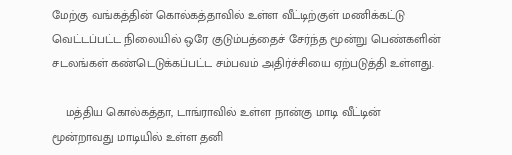மேற்கு வங்கத்தின் கொல்கத்தாவில் உள்ள வீட்டிற்குள் மணிக்கட்டு வெட்டப்பட்ட நிலையில் ஒரே குடும்பத்தைச் சேர்ந்த மூன்று பெண்களின் சடலங்கள் கண்டெடுக்கப்பட்ட சம்பவம் அதிர்ச்சியை ஏற்படுத்தி உள்ளது.

    மத்திய கொல்கத்தா, டாங்ராவில் உள்ள நான்கு மாடி வீட்டின் மூன்றாவது மாடியில் உள்ள தனி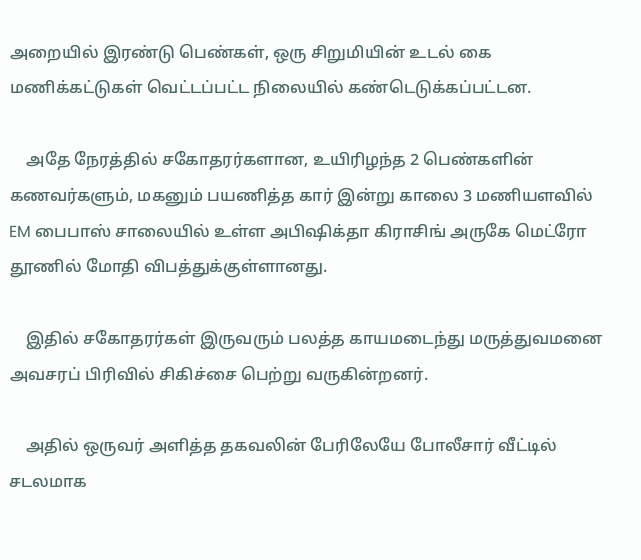அறையில் இரண்டு பெண்கள், ஒரு சிறுமியின் உடல் கை மணிக்கட்டுகள் வெட்டப்பட்ட நிலையில் கண்டெடுக்கப்பட்டன.

    அதே நேரத்தில் சகோதரர்களான, உயிரிழந்த 2 பெண்களின் கணவர்களும், மகனும் பயணித்த கார் இன்று காலை 3 மணியளவில் EM பைபாஸ் சாலையில் உள்ள அபிஷிக்தா கிராசிங் அருகே மெட்ரோ தூணில் மோதி விபத்துக்குள்ளானது.

    இதில் சகோதரர்கள் இருவரும் பலத்த காயமடைந்து மருத்துவமனை அவசரப் பிரிவில் சிகிச்சை பெற்று வருகின்றனர்.

    அதில் ஒருவர் அளித்த தகவலின் பேரிலேயே போலீசார் வீட்டில் சடலமாக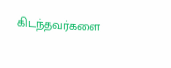கிடந்தவர்களை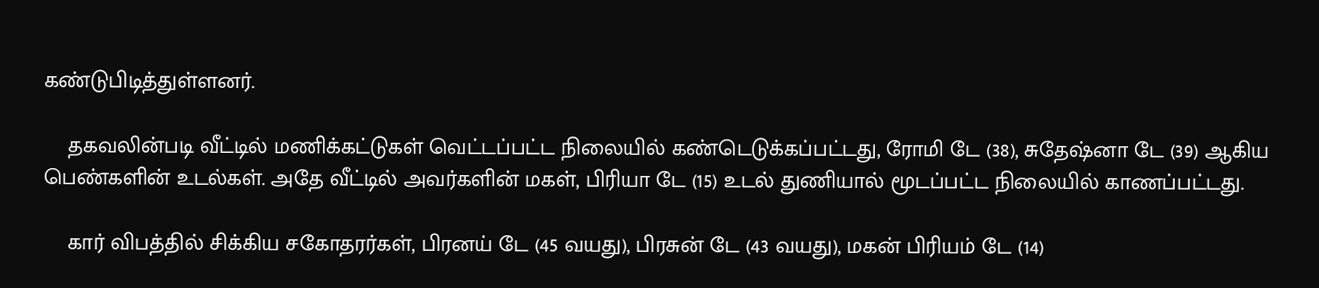கண்டுபிடித்துள்ளனர்.

    தகவலின்படி வீட்டில் மணிக்கட்டுகள் வெட்டப்பட்ட நிலையில் கண்டெடுக்கப்பட்டது, ரோமி டே (38), சுதேஷ்னா டே (39) ஆகிய பெண்களின் உடல்கள். அதே வீட்டில் அவர்களின் மகள், பிரியா டே (15) உடல் துணியால் மூடப்பட்ட நிலையில் காணப்பட்டது.

    கார் விபத்தில் சிக்கிய சகோதரர்கள், பிரனய் டே (45 வயது), பிரசுன் டே (43 வயது), மகன் பிரியம் டே (14)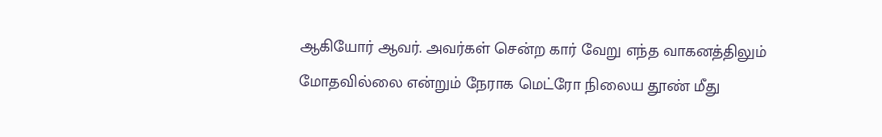ஆகியோர் ஆவர். அவர்கள் சென்ற கார் வேறு எந்த வாகனத்திலும் மோதவில்லை என்றும் நேராக மெட்ரோ நிலைய தூண் மீது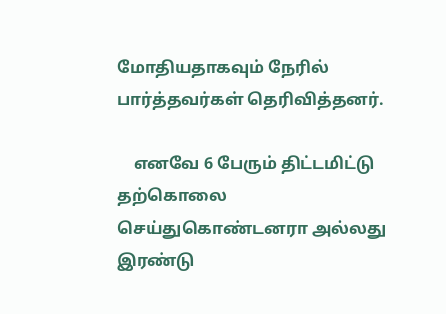மோதியதாகவும் நேரில் பார்த்தவர்கள் தெரிவித்தனர்.

    எனவே 6 பேரும் திட்டமிட்டு தற்கொலை செய்துகொண்டனரா அல்லது இரண்டு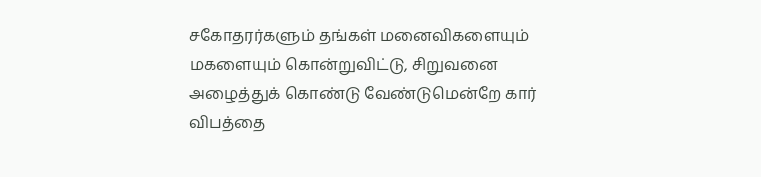சகோதரர்களும் தங்கள் மனைவிகளையும் மகளையும் கொன்றுவிட்டு, சிறுவனை அழைத்துக் கொண்டு வேண்டுமென்றே கார் விபத்தை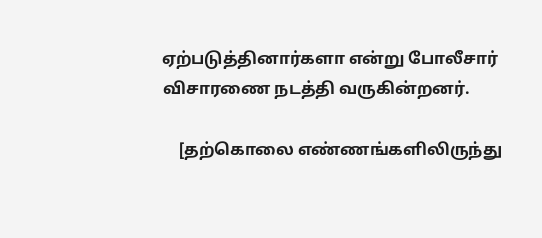ஏற்படுத்தினார்களா என்று போலீசார் விசாரணை நடத்தி வருகின்றனர்.

    [தற்கொலை எண்ணங்களிலிருந்து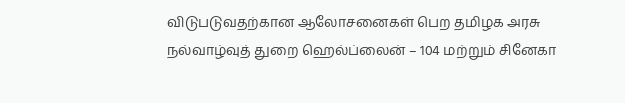விடுபடுவதற்கான ஆலோசனைகள் பெற தமிழக அரசு நல்வாழ்வுத் துறை ஹெல்ப்லைன் – 104 மற்றும் சினேகா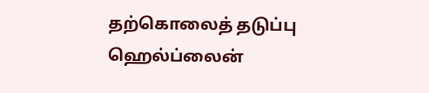தற்கொலைத் தடுப்பு ஹெல்ப்லைன்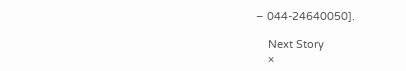– 044-24640050].

    Next Story
    ×